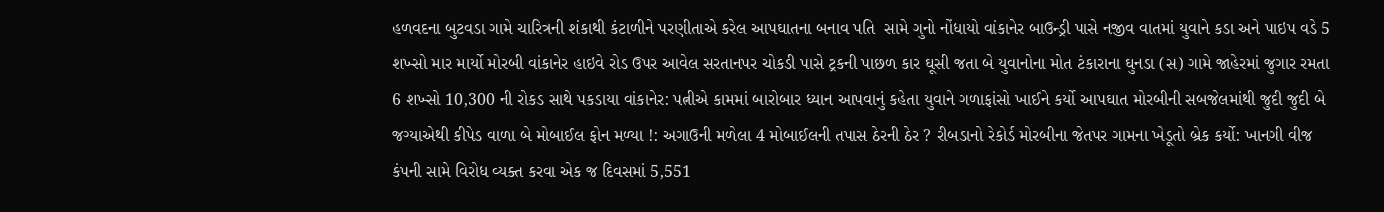હળવદના બુટવડા ગામે ચારિત્રની શંકાથી કંટાળીને પરણીતાએ કરેલ આપઘાતના બનાવ પતિ  સામે ગુનો નોંધાયો વાંકાનેર બાઉન્ડ્રી પાસે નજીવ વાતમાં યુવાને કડા અને પાઇપ વડે 5 શખ્સો માર માર્યો મોરબી વાંકાનેર હાઇવે રોડ ઉપર આવેલ સરતાનપર ચોકડી પાસે ટ્રકની પાછળ કાર ઘૂસી જતા બે યુવાનોના મોત ટંકારાના ઘુનડા (સ) ગામે જાહેરમાં જુગાર રમતા 6 શખ્સો 10,300 ની રોકડ સાથે પકડાયા વાંકાનેર: પત્નીએ કામમાં બારોબાર ધ્યાન આપવાનું કહેતા યુવાને ગળાફાંસો ખાઈને કર્યો આપઘાત મોરબીની સબજેલમાંથી જુદી જુદી બે જગ્યાએથી કીપેડ વાળા બે મોબાઈલ ફોન મળ્યા !: અગાઉની મળેલા 4 મોબાઈલની તપાસ ઠેરની ઠેર ? રીબડાનો રેકોર્ડ મોરબીના જેતપર ગામના ખેડૂતો બ્રેક કર્યો: ખાનગી વીજ કંપની સામે વિરોધ વ્યક્ત કરવા એક જ દિવસમાં 5,551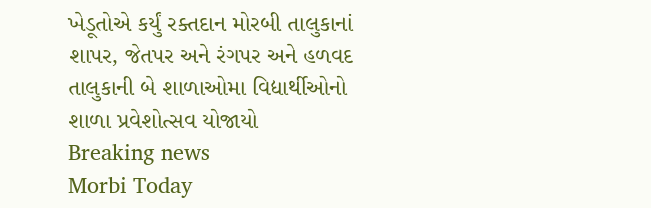ખેડૂતોએ કર્યું રક્તદાન મોરબી તાલુકાનાં શાપર, જેતપર અને રંગપર અને હળવદ તાલુકાની બે શાળાઓમા વિદ્યાર્થીઓનો શાળા પ્રવેશોત્સવ યોજાયો
Breaking news
Morbi Today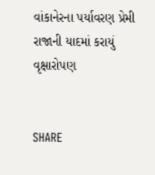વાંકાનેરના પર્યાવરણ પ્રેમી રાજાની યાદમાં કરાયું વૃક્ષારોપણ


SHARE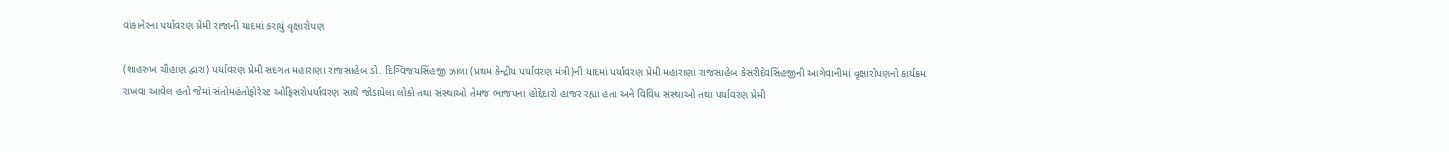વાંકાનેરના પર્યાવરણ પ્રેમી રાજાની યાદમાં કરાયું વૃક્ષારોપણ

(શાહરુખ ચૌહાણ દ્વારા) પર્યાવરણ પ્રેમી સદગત મહારાણા રાજસાહેબ ડો. દિગ્વિજયસિંહજી ઝાલા (પ્રથમ કેન્દ્રીય પર્યાવરણ મંત્રી)ની યાદમાં પર્યાવરણ પ્રેમી મહારાણા રાજસાહેબ કેસરીદેવસિંહજીની આગેવાનીમાં વૃક્ષારોપણનો કાર્યક્રમ રાખવા આવેલ હતો જેમાં સંતોમહંતોફોરેસ્ટ ઓફિસરોપર્યાવરણ સાથે જોડાયેલા લોકો તથા સંસ્થાઓ તેમજ ભાજપના હોદ્દેદારો હાજર રહ્યા હતા અને વિવિધ સંસ્થાઓ તથા પર્યાવરણ પ્રેમી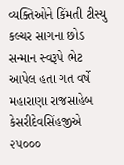વ્યક્તિઓને કિંમતી ટીસ્યુ કલ્ચર સાગના છોડ સન્માન સ્વરૂપે ભેટ આપેલ હતા ગત વર્ષે મહારાણા રાજસાહેબ કેસરીદેવસિંહજીએ ૨૫૦૦૦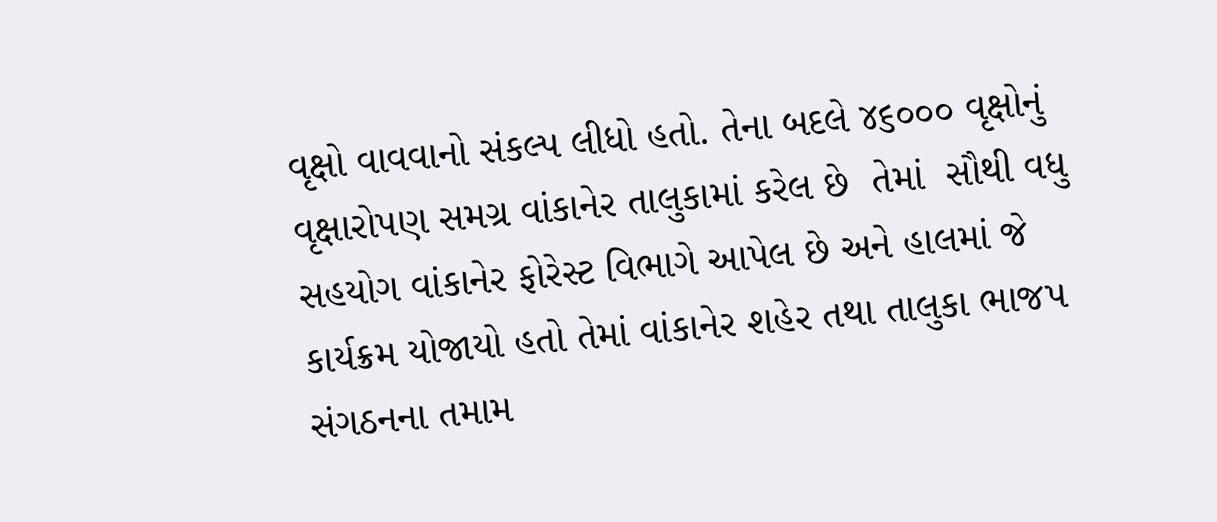વૃક્ષો વાવવાનો સંકલ્પ લીધો હતો. તેના બદલે ૪૬૦૦૦ વૃક્ષોનું  વૃક્ષારોપણ સમગ્ર વાંકાનેર તાલુકામાં કરેલ છે  તેમાં  સૌથી વધુ સહયોગ વાંકાનેર ફોરેસ્ટ વિભાગે આપેલ છે અને હાલમાં જે કાર્યક્રમ યોજાયો હતો તેમાં વાંકાનેર શહેર તથા તાલુકા ભાજપ સંગઠનના તમામ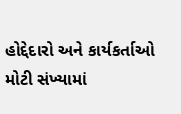હોદ્દેદારો અને કાર્યકર્તાઓ મોટી સંખ્યામાં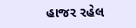હાજર રહેલ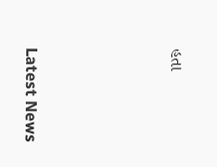હતા






Latest News